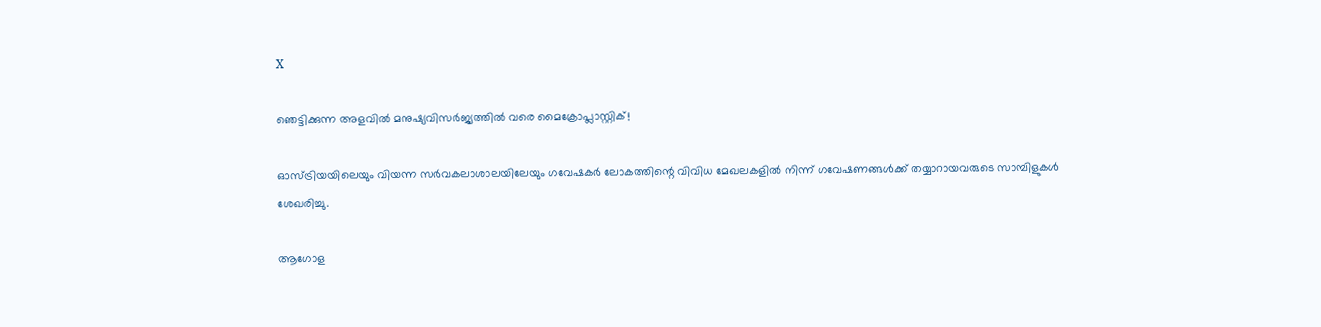X

ഞെട്ടിക്കുന്ന അളവില്‍ മനുഷ്യവിസര്‍ജ്യത്തില്‍ വരെ മൈക്രോപ്ലാസ്റ്റിക്!

ഓസ്ട്രിയയിലെയും വിയന്ന സര്‍വകലാശാലയിലേയും ഗവേഷകര്‍ ലോകത്തിന്റെ വിവിധ മേഖലകളില്‍ നിന്ന് ഗവേഷണങ്ങള്‍ക്ക് തയ്യാറായവരുടെ സാമ്പിളുകള്‍ ശേഖരിച്ചു.

ആഗോള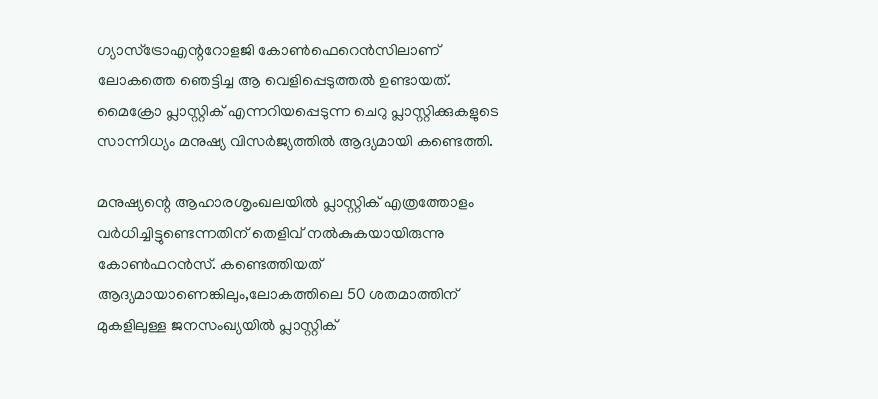ഗ്യാസ്ട്രോഎന്ററോളജി കോണ്‍ഫെറെന്‍സിലാണ് ലോകത്തെ ഞെട്ടിച്ച ആ വെളിപ്പെടുത്തല്‍ ഉണ്ടായത്. മൈക്രോ പ്ലാസ്റ്റിക് എന്നറിയപ്പെടുന്ന ചെറു പ്ലാസ്റ്റിക്കുകളുടെ സാന്നിധ്യം മനുഷ്യ വിസര്‍ജ്യത്തില്‍ ആദ്യമായി കണ്ടെത്തി.

മനുഷ്യന്റെ ആഹാരശൃംഖലയില്‍ പ്ലാസ്റ്റിക് എത്രത്തോളം വര്‍ധിച്ചിട്ടുണ്ടെന്നതിന് തെളിവ് നല്‍കുകയായിരുന്നു കോണ്‍ഫറന്‍സ്. കണ്ടെത്തിയത് ആദ്യമായാണെങ്കിലും,ലോകത്തിലെ 50 ശതമാത്തിന് മുകളിലുള്ള ജനസംഖ്യയില്‍ പ്ലാസ്റ്റിക്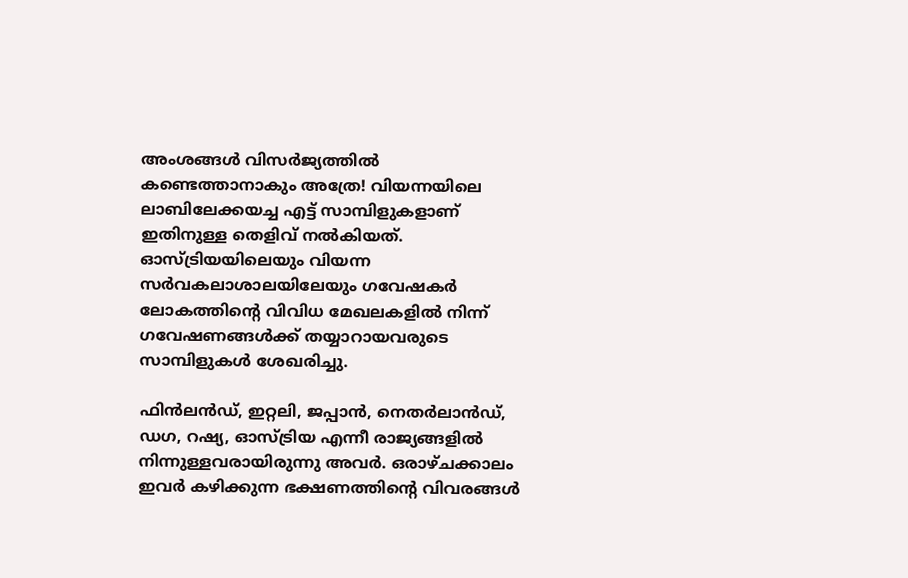അംശങ്ങള്‍ വിസര്‍ജ്യത്തില്‍ കണ്ടെത്താനാകും അത്രേ! വിയന്നയിലെ ലാബിലേക്കയച്ച എട്ട് സാമ്പിളുകളാണ് ഇതിനുള്ള തെളിവ് നല്‍കിയത്. ഓസ്ട്രിയയിലെയും വിയന്ന സര്‍വകലാശാലയിലേയും ഗവേഷകര്‍ ലോകത്തിന്റെ വിവിധ മേഖലകളില്‍ നിന്ന് ഗവേഷണങ്ങള്‍ക്ക് തയ്യാറായവരുടെ സാമ്പിളുകള്‍ ശേഖരിച്ചു.

ഫിന്‍ലന്‍ഡ്, ഇറ്റലി, ജപ്പാന്‍, നെതര്‍ലാന്‍ഡ്, ഡഗ, റഷ്യ, ഓസ്ട്രിയ എന്നീ രാജ്യങ്ങളില്‍ നിന്നുള്ളവരായിരുന്നു അവര്‍. ഒരാഴ്ചക്കാലം ഇവര്‍ കഴിക്കുന്ന ഭക്ഷണത്തിന്റെ വിവരങ്ങള്‍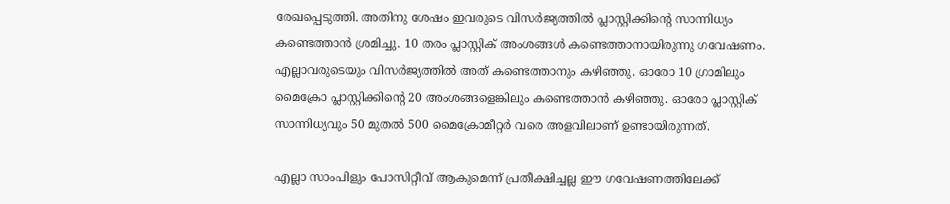രേഖപ്പെടുത്തി. അതിനു ശേഷം ഇവരുടെ വിസര്‍ജ്യത്തില്‍ പ്ലാസ്റ്റിക്കിന്റെ സാന്നിധ്യം കണ്ടെത്താന്‍ ശ്രമിച്ചു. 10 തരം പ്ലാസ്റ്റിക് അംശങ്ങള്‍ കണ്ടെത്താനായിരുന്നു ഗവേഷണം. എല്ലാവരുടെയും വിസര്‍ജ്യത്തില്‍ അത് കണ്ടെത്താനും കഴിഞ്ഞു. ഓരോ 10 ഗ്രാമിലും മൈക്രോ പ്ലാസ്റ്റിക്കിന്റെ 20 അംശങ്ങളെങ്കിലും കണ്ടെത്താന്‍ കഴിഞ്ഞു. ഓരോ പ്ലാസ്റ്റിക് സാന്നിധ്യവും 50 മുതല്‍ 500 മൈക്രോമീറ്റര്‍ വരെ അളവിലാണ് ഉണ്ടായിരുന്നത്.

എല്ലാ സാംപിളും പോസിറ്റീവ് ആകുമെന്ന് പ്രതീക്ഷിച്ചല്ല ഈ ഗവേഷണത്തിലേക്ക്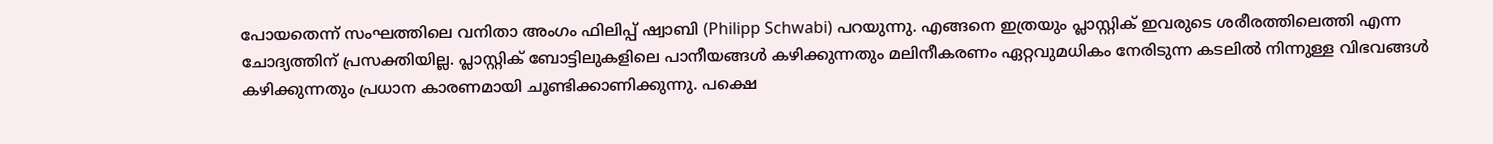പോയതെന്ന് സംഘത്തിലെ വനിതാ അംഗം ഫിലിപ്പ് ഷ്വാബി (Philipp Schwabi) പറയുന്നു. എങ്ങനെ ഇത്രയും പ്ലാസ്റ്റിക് ഇവരുടെ ശരീരത്തിലെത്തി എന്ന ചോദ്യത്തിന് പ്രസക്തിയില്ല. പ്ലാസ്റ്റിക് ബോട്ടിലുകളിലെ പാനീയങ്ങള്‍ കഴിക്കുന്നതും മലിനീകരണം ഏറ്റവുമധികം നേരിടുന്ന കടലില്‍ നിന്നുള്ള വിഭവങ്ങള്‍ കഴിക്കുന്നതും പ്രധാന കാരണമായി ചൂണ്ടിക്കാണിക്കുന്നു. പക്ഷെ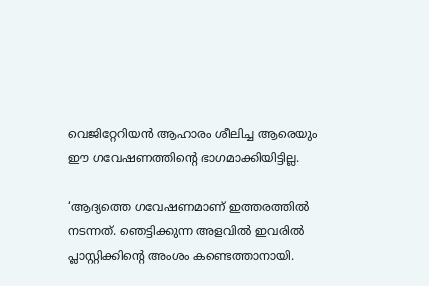വെജിറ്റേറിയന്‍ ആഹാരം ശീലിച്ച ആരെയും ഈ ഗവേഷണത്തിന്റെ ഭാഗമാക്കിയിട്ടില്ല.

‘ആദ്യത്തെ ഗവേഷണമാണ് ഇത്തരത്തില്‍ നടന്നത്. ഞെട്ടിക്കുന്ന അളവില്‍ ഇവരില്‍ പ്ലാസ്റ്റിക്കിന്റെ അംശം കണ്ടെത്താനായി.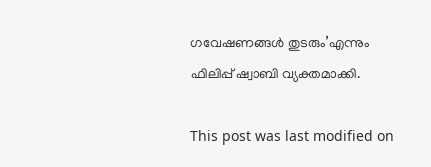ഗവേഷണങ്ങള്‍ തുടരും’എന്നും ഫിലിപ്പ് ഷ്വാബി വ്യക്തമാക്കി.

This post was last modified on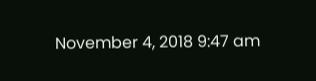November 4, 2018 9:47 am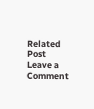Related Post
Leave a Comment